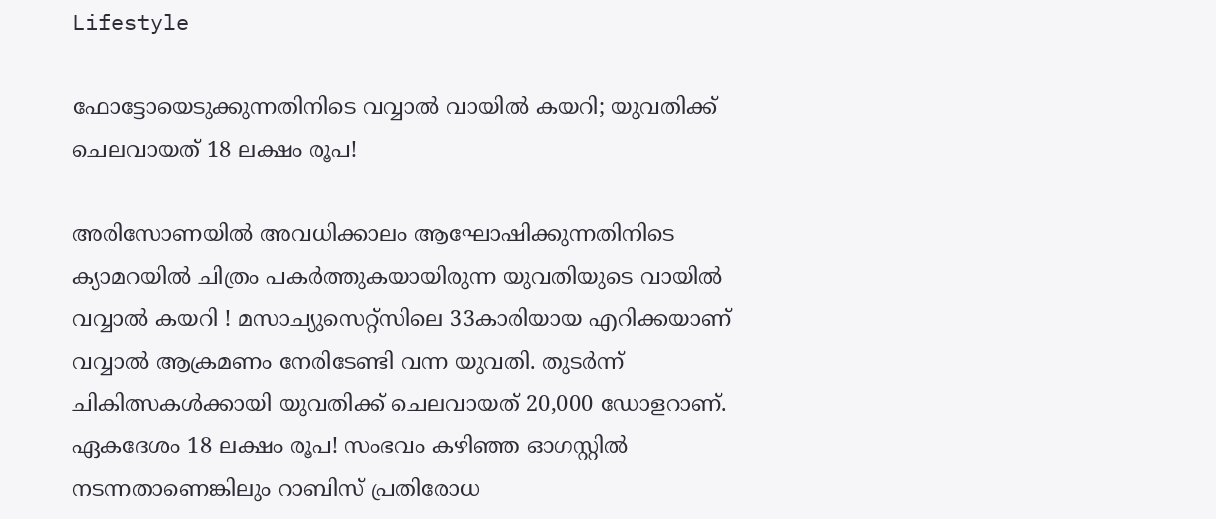Lifestyle

ഫോട്ടോയെടുക്കുന്നതിനിടെ വവ്വാൽ വായിൽ കയറി; യുവതിക്ക് ചെലവായത് 18 ലക്ഷം രൂപ!

അരിസോണയിൽ അവധിക്കാലം ആഘോഷിക്കുന്നതിനിടെ ക്യാമറയിൽ ചിത്രം പകർത്തുകയായിരുന്ന യുവതിയുടെ വായിൽ വവ്വാൽ കയറി ! മസാച്യുസെറ്റ്സിലെ 33കാരിയായ എറിക്കയാണ് വവ്വാൽ ആക്രമണം നേരിടേണ്ടി വന്ന യുവതി. തുടര്‍ന്ന് ചികിത്സകള്‍ക്കായി യുവതിക്ക് ചെലവായത് 20,000 ഡോളറാണ്. ഏകദേശം 18 ലക്ഷം രൂപ! സംഭവം കഴിഞ്ഞ ഓഗസ്റ്റിൽ നടന്നതാണെങ്കിലും റാബിസ് പ്രതിരോധ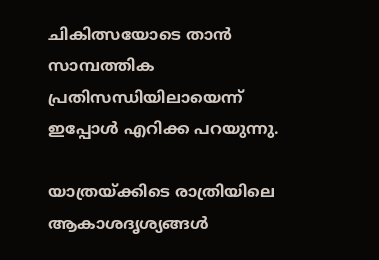ചികിത്സയോടെ താൻ സാമ്പത്തിക പ്രതിസന്ധിയിലായെന്ന് ഇപ്പോള്‍ എറിക്ക പറയുന്നു.

യാത്രയ്ക്കിടെ രാത്രിയിലെ ആകാശദൃശ്യങ്ങൾ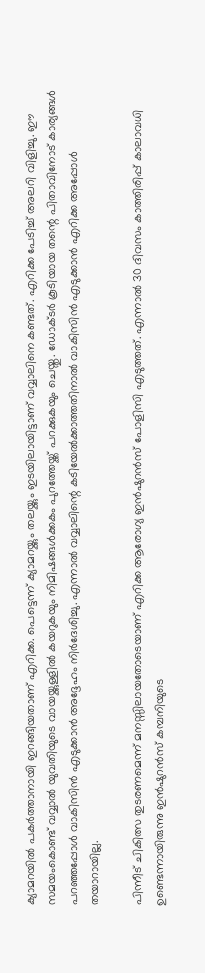ക്യാമറയില്‍ പകർത്താനായി ഇറങ്ങിയതാണ് എറിക്ക. പെട്ടെന്ന് ക്യാമറയ്ക്കും തലയ്ക്കും ഇടയിലായിട്ടാണ് വവ്വാലിനെ കണ്ടത്. എറിക്ക പേടിച്ച് അലറി വിളിച്ചു. ഈ സമയംകൊണ്ട് വവ്വാൽ യുവതിയുടെ വായയ്ക്കുള്ളില്‍ കയറുകയും നിമിഷങ്ങൾക്കകം പുറത്തേയ്ക്ക് പറക്കുകയും ചെയ്തു. ഡോക്ടർ കൂടിയായ തന്റെ പിതാവിനോട് കാര്യങ്ങൾ പറഞ്ഞപ്പോള്‍ വാകിസിന്‍ എടുക്കാൻ അദ്ദേഹം നിർദേശിച്ചു. എന്നാൽ വവ്വാലിന്റെ കടിയേൽക്കാത്തതിനാൽ വാകിസിൻ എടുക്കാൻ എറിക്ക അപ്പോള്‍ തയാറായില്ല.

പിന്നീട് ചികിത്സ തുടരണമെന്ന് മനസ്സിലായതോടെയാണ് എറിക്ക ആരോഗ്യ ഇൻഷുറൻസ് പോളിസി എടുത്തത്. എന്നാല്‍ 30 ദിവസം കാത്തിരിപ്പ് കാലാവധി ഉണ്ടെന്നായിരുന്നു ഇൻഷുറൻസ് കമ്പനിയുടെ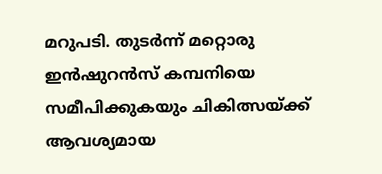മറുപടി. തുടർന്ന് മറ്റൊരു ഇൻഷുറൻസ് കമ്പനിയെ സമീപിക്കുകയും ചികിത്സയ്ക്ക് ആവശ്യമായ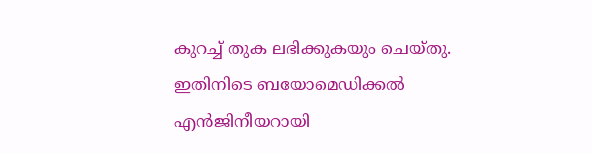കുറച്ച് തുക ലഭിക്കുകയും ചെയ്തു. ഇതിനിടെ ബയോമെഡിക്കൽ എൻജിനീയറായി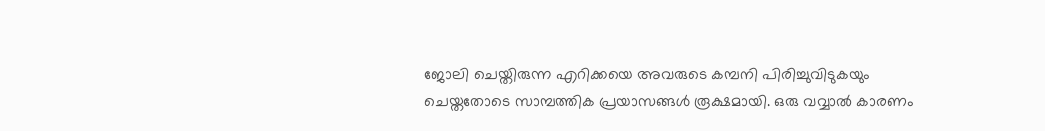ജോലി ചെയ്തിരുന്ന എറിക്കയെ അവരുടെ കമ്പനി പിരിച്ചുവിടുകയും ചെയ്തതോടെ സാമ്പത്തിക പ്രയാസങ്ങൾ രൂക്ഷമായി. ഒരു വവ്വാൽ കാരണം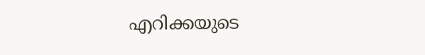എറിക്കയുടെ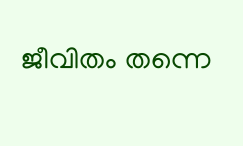ജീവിതം തന്നെ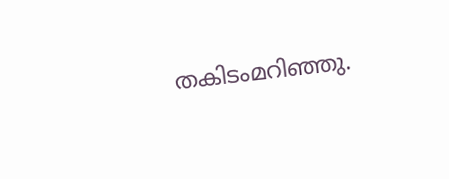തകിടംമറിഞ്ഞു.